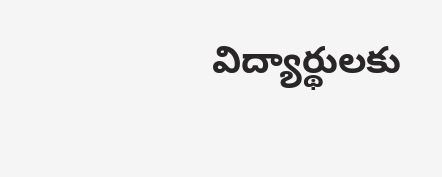విద్యార్థులకు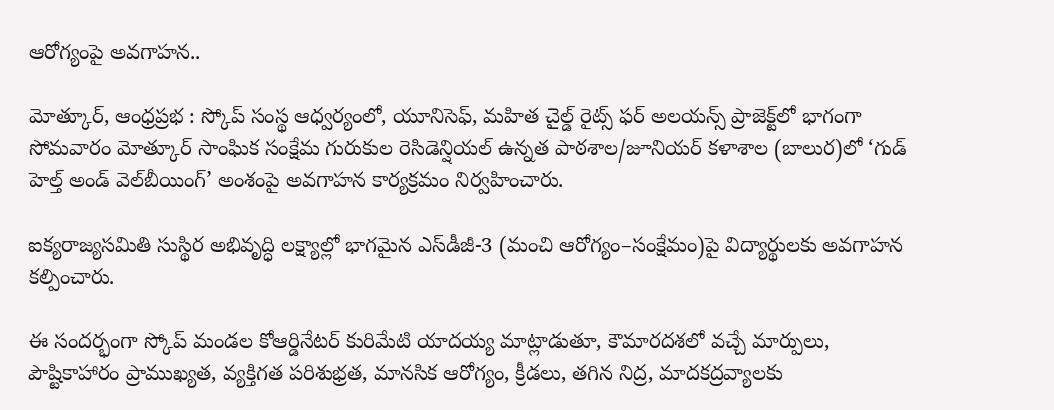ఆరోగ్యంపై అవగాహన..

మోత్కూర్, ఆంధ్రప్రభ : స్కోప్ సంస్థ ఆధ్వర్యంలో, యూనిసెఫ్, మహిత చైల్డ్ రైట్స్ ఫర్ అలయన్స్ ప్రాజెక్ట్‌లో భాగంగా సోమవారం మోత్కూర్ సాంఘిక సంక్షేమ గురుకుల రెసిడెన్షియల్ ఉన్నత పాఠశాల/జూనియర్ కళాశాల (బాలుర)లో ‘గుడ్ హెల్త్ అండ్ వెల్‌బీయింగ్’ అంశంపై అవగాహన కార్యక్రమం నిర్వహించారు.

ఐక్యరాజ్యసమితి సుస్థిర అభివృద్ధి లక్ష్యాల్లో భాగమైన ఎస్‌డీజీ-3 (మంచి ఆరోగ్యం–సంక్షేమం)పై విద్యార్థులకు అవగాహన కల్పించారు.

ఈ సందర్భంగా స్కోప్ మండల కోఆర్డినేటర్ కురిమేటి యాదయ్య మాట్లాడుతూ, కౌమారదశలో వచ్చే మార్పులు, పౌష్టికాహారం ప్రాముఖ్యత, వ్యక్తిగత పరిశుభ్రత, మానసిక ఆరోగ్యం, క్రీడలు, తగిన నిద్ర, మాదకద్రవ్యాలకు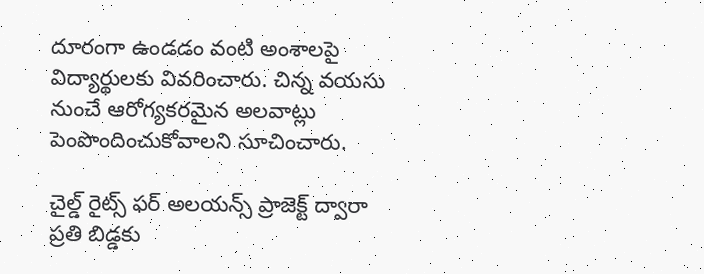దూరంగా ఉండడం వంటి అంశాలపై విద్యార్థులకు వివరించారు. చిన్న వయసు నుంచే ఆరోగ్యకరమైన అలవాట్లు పెంపొందించుకోవాలని సూచించారు.

చైల్డ్ రైట్స్ ఫర్ అలయన్స్ ప్రాజెక్ట్ ద్వారా ప్రతి బిడ్డకు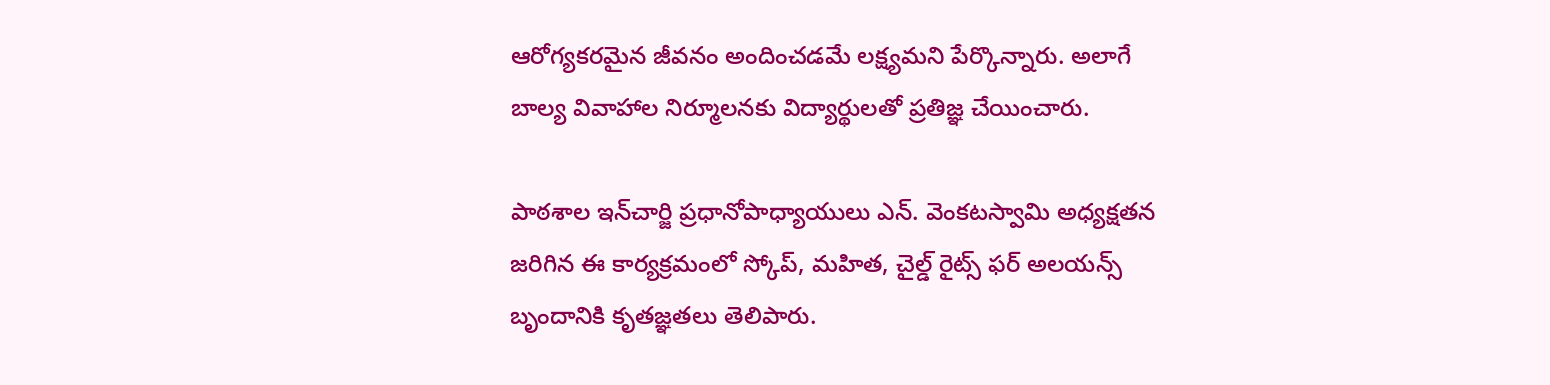ఆరోగ్యకరమైన జీవనం అందించడమే లక్ష్యమని పేర్కొన్నారు. అలాగే బాల్య వివాహాల నిర్మూలనకు విద్యార్థులతో ప్రతిజ్ఞ చేయించారు.

పాఠశాల ఇన్‌చార్జి ప్రధానోపాధ్యాయులు ఎన్. వెంకటస్వామి అధ్యక్షతన జరిగిన ఈ కార్యక్రమంలో స్కోప్, మహిత, చైల్డ్ రైట్స్ ఫర్ అలయన్స్ బృందానికి కృతజ్ఞతలు తెలిపారు.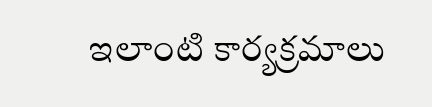ఇలాంటి కార్యక్రమాలు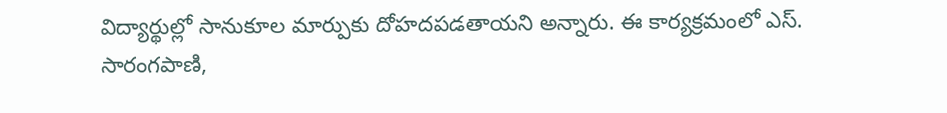విద్యార్థుల్లో సానుకూల మార్పుకు దోహదపడతాయని అన్నారు. ఈ కార్యక్రమంలో ఎస్. సారంగపాణి,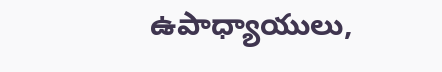ఉపాధ్యాయులు,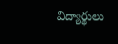విద్యార్థులు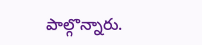పాల్గొన్నారు.